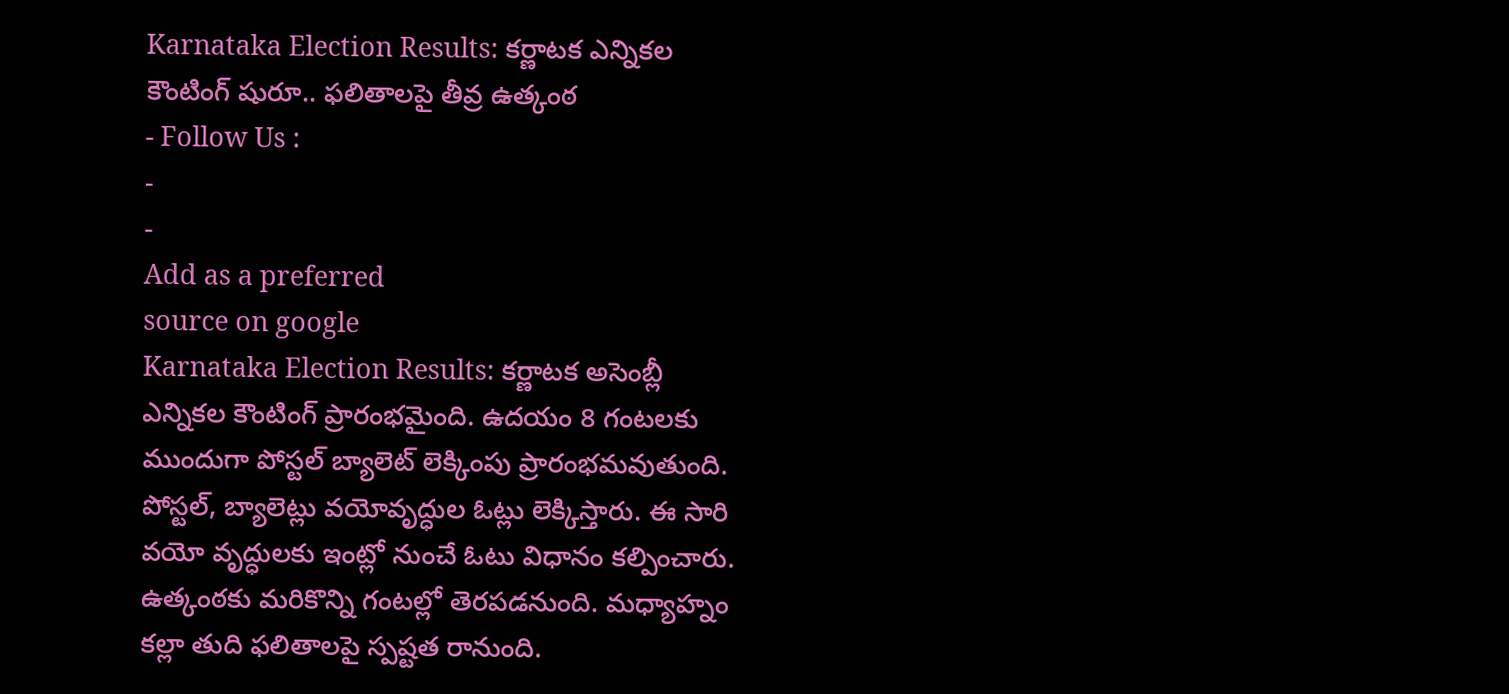Karnataka Election Results: కర్ణాటక ఎన్నికల కౌంటింగ్ షురూ.. ఫలితాలపై తీవ్ర ఉత్కంఠ
- Follow Us :
-
-
Add as a preferred
source on google
Karnataka Election Results: కర్ణాటక అసెంబ్లీ ఎన్నికల కౌంటింగ్ ప్రారంభమైంది. ఉదయం 8 గంటలకు ముందుగా పోస్టల్ బ్యాలెట్ లెక్కింపు ప్రారంభమవుతుంది. పోస్టల్, బ్యాలెట్లు వయోవృద్ధుల ఓట్లు లెక్కిస్తారు. ఈ సారి వయో వృద్ధులకు ఇంట్లో నుంచే ఓటు విధానం కల్పించారు. ఉత్కంఠకు మరికొన్ని గంటల్లో తెరపడనుంది. మధ్యాహ్నం కల్లా తుది ఫలితాలపై స్పష్టత రానుంది.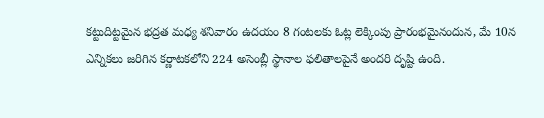కట్టుదిట్టమైన భద్రత మధ్య శనివారం ఉదయం 8 గంటలకు ఓట్ల లెక్కింపు ప్రారంభమైనందున, మే 10న ఎన్నికలు జరిగిన కర్ణాటకలోని 224 అసెంబ్లీ స్థానాల ఫలితాలపైనే అందరి దృష్టి ఉంది.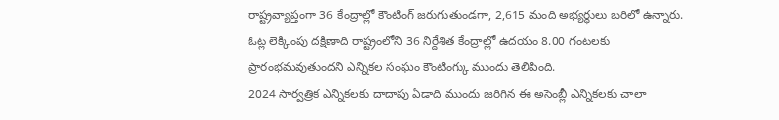రాష్ట్రవ్యాప్తంగా 36 కేంద్రాల్లో కౌంటింగ్ జరుగుతుండగా, 2,615 మంది అభ్యర్థులు బరిలో ఉన్నారు. ఓట్ల లెక్కింపు దక్షిణాది రాష్ట్రంలోని 36 నిర్దేశిత కేంద్రాల్లో ఉదయం 8.00 గంటలకు ప్రారంభమవుతుందని ఎన్నికల సంఘం కౌంటింగ్కు ముందు తెలిపింది.
2024 సార్వత్రిక ఎన్నికలకు దాదాపు ఏడాది ముందు జరిగిన ఈ అసెంబ్లీ ఎన్నికలకు చాలా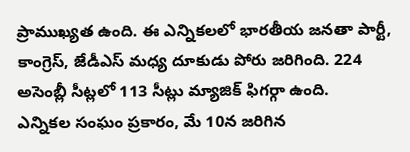ప్రాముఖ్యత ఉంది. ఈ ఎన్నికలలో భారతీయ జనతా పార్టీ, కాంగ్రెస్, జేడీఎస్ మధ్య దూకుడు పోరు జరిగింది. 224 అసెంబ్లీ సీట్లలో 113 సీట్లు మ్యాజిక్ ఫిగర్గా ఉంది.
ఎన్నికల సంఘం ప్రకారం, మే 10న జరిగిన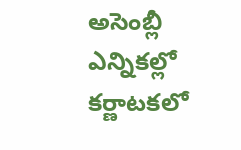అసెంబ్లీ ఎన్నికల్లో కర్ణాటకలో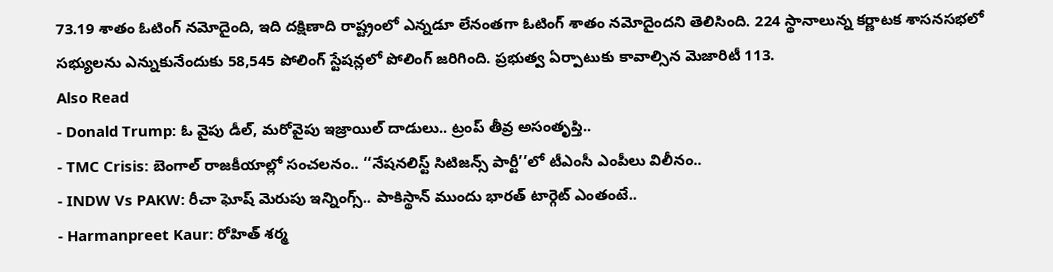73.19 శాతం ఓటింగ్ నమోదైంది, ఇది దక్షిణాది రాష్ట్రంలో ఎన్నడూ లేనంతగా ఓటింగ్ శాతం నమోదైందని తెలిసింది. 224 స్థానాలున్న కర్ణాటక శాసనసభలో సభ్యులను ఎన్నుకునేందుకు 58,545 పోలింగ్ స్టేషన్లలో పోలింగ్ జరిగింది. ప్రభుత్వ ఏర్పాటుకు కావాల్సిన మెజారిటీ 113.
Also Read
- Donald Trump: ఓ వైపు డీల్, మరోవైపు ఇజ్రాయిల్ దాడులు.. ట్రంప్ తీవ్ర అసంతృప్తి..
- TMC Crisis: బెంగాల్ రాజకీయాల్లో సంచలనం.. ‘‘నేషనలిస్ట్ సిటిజన్స్ పార్టీ’’లో టీఎంసీ ఎంపీలు విలీనం..
- INDW Vs PAKW: రీచా ఘోష్ మెరుపు ఇన్నింగ్స్.. పాకిస్థాన్ ముందు భారత్ టార్గెట్ ఎంతంటే..
- Harmanpreet Kaur: రోహిత్ శర్మ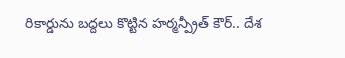రికార్డును బద్దలు కొట్టిన హర్మన్ప్రీత్ కౌర్.. దేశ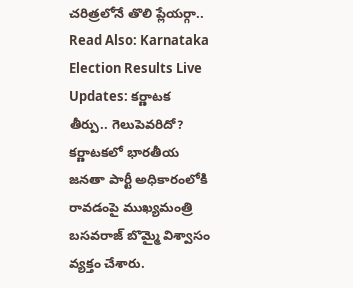చరిత్రలోనే తొలి ప్లేయర్గా..
Read Also: Karnataka Election Results Live Updates: కర్ణాటక తీర్పు.. గెలుపెవరిదో?
కర్ణాటకలో భారతీయ జనతా పార్టీ అధికారంలోకి రావడంపై ముఖ్యమంత్రి బసవరాజ్ బొమ్మై విశ్వాసం వ్యక్తం చేశారు.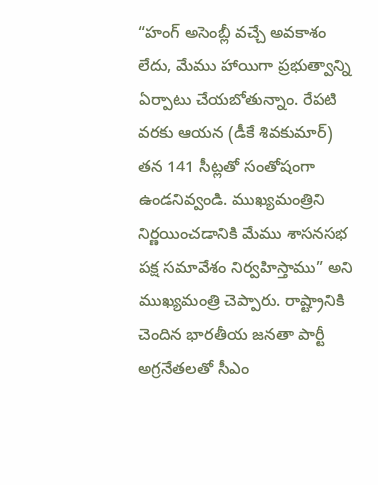“హంగ్ అసెంబ్లీ వచ్చే అవకాశం లేదు, మేము హాయిగా ప్రభుత్వాన్ని ఏర్పాటు చేయబోతున్నాం. రేపటి వరకు ఆయన (డీకే శివకుమార్) తన 141 సీట్లతో సంతోషంగా ఉండనివ్వండి. ముఖ్యమంత్రిని నిర్ణయించడానికి మేము శాసనసభ పక్ష సమావేశం నిర్వహిస్తాము” అని ముఖ్యమంత్రి చెప్పారు. రాష్ట్రానికి చెందిన భారతీయ జనతా పార్టీ అగ్రనేతలతో సీఎం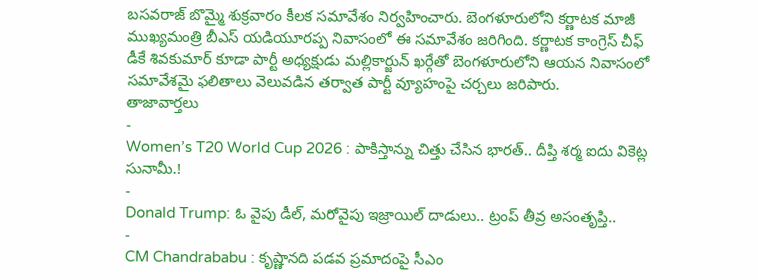బసవరాజ్ బొమ్మై శుక్రవారం కీలక సమావేశం నిర్వహించారు. బెంగళూరులోని కర్ణాటక మాజీ ముఖ్యమంత్రి బీఎస్ యడియూరప్ప నివాసంలో ఈ సమావేశం జరిగింది. కర్ణాటక కాంగ్రెస్ చీఫ్ డీకే శివకుమార్ కూడా పార్టీ అధ్యక్షుడు మల్లికార్జున్ ఖర్గేతో బెంగళూరులోని ఆయన నివాసంలో సమావేశమై ఫలితాలు వెలువడిన తర్వాత పార్టీ వ్యూహంపై చర్చలు జరిపారు.
తాజావార్తలు
-
Women’s T20 World Cup 2026 : పాకిస్తాన్ను చిత్తు చేసిన భారత్.. దీప్తి శర్మ ఐదు వికెట్ల సునామీ.!
-
Donald Trump: ఓ వైపు డీల్, మరోవైపు ఇజ్రాయిల్ దాడులు.. ట్రంప్ తీవ్ర అసంతృప్తి..
-
CM Chandrababu : కృష్ణానది పడవ ప్రమాదంపై సీఎం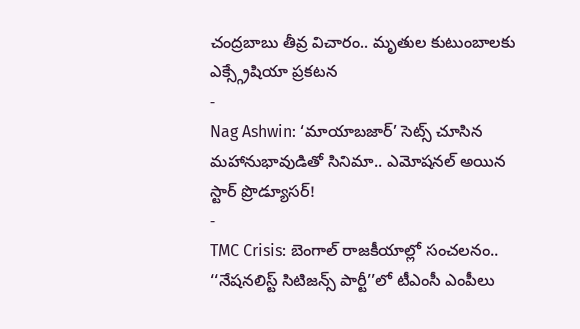చంద్రబాబు తీవ్ర విచారం.. మృతుల కుటుంబాలకు ఎక్స్గ్రేషియా ప్రకటన
-
Nag Ashwin: ‘మాయాబజార్’ సెట్స్ చూసిన మహానుభావుడితో సినిమా.. ఎమోషనల్ అయిన స్టార్ ప్రొడ్యూసర్!
-
TMC Crisis: బెంగాల్ రాజకీయాల్లో సంచలనం.. ‘‘నేషనలిస్ట్ సిటిజన్స్ పార్టీ’’లో టీఎంసీ ఎంపీలు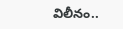విలీనం..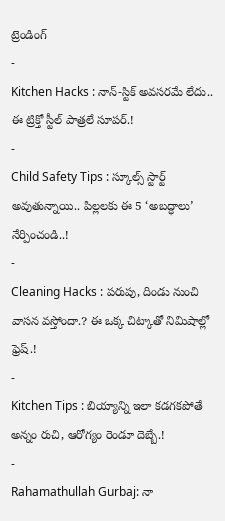ట్రెండింగ్
-
Kitchen Hacks : నాన్-స్టిక్ అవసరమే లేదు.. ఈ ట్రిక్తో స్టీల్ పాత్రలే సూపర్.!
-
Child Safety Tips : స్కూల్స్ స్టార్ట్ అవుతున్నాయి.. పిల్లలకు ఈ 5 ‘అబద్ధాలు’ నేర్పించండి..!
-
Cleaning Hacks : పరుపు, దిండు నుంచి వాసన వస్తోందా.? ఈ ఒక్క చిట్కాతో నిమిషాల్లో ఫ్రెష్.!
-
Kitchen Tips : బియ్యాన్ని ఇలా కడగకపోతే అన్నం రుచి, ఆరోగ్యం రెండూ దెబ్బే.!
-
Rahamathullah Gurbaj: నా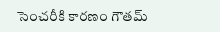సెంచరీకి కారణం గౌతమ్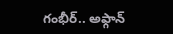గంభీర్.. అఫ్గాన్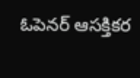ఓపెనర్ ఆసక్తికర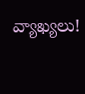వ్యాఖ్యలు!